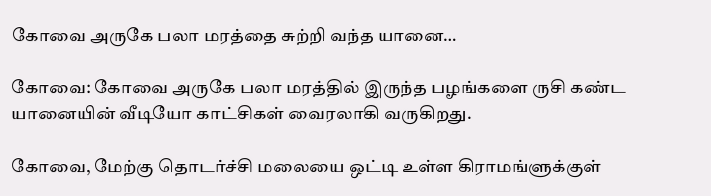கோவை அருகே பலா மரத்தை சுற்றி வந்த யானை…

கோவை: கோவை அருகே பலா மரத்தில் இருந்த பழங்களை ருசி கண்ட யானையின் வீடியோ காட்சிகள் வைரலாகி வருகிறது.

கோவை, மேற்கு தொடர்ச்சி மலையை ஒட்டி உள்ள கிராமங்ளுக்குள்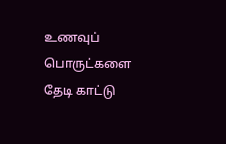உணவுப் பொருட்களை தேடி காட்டு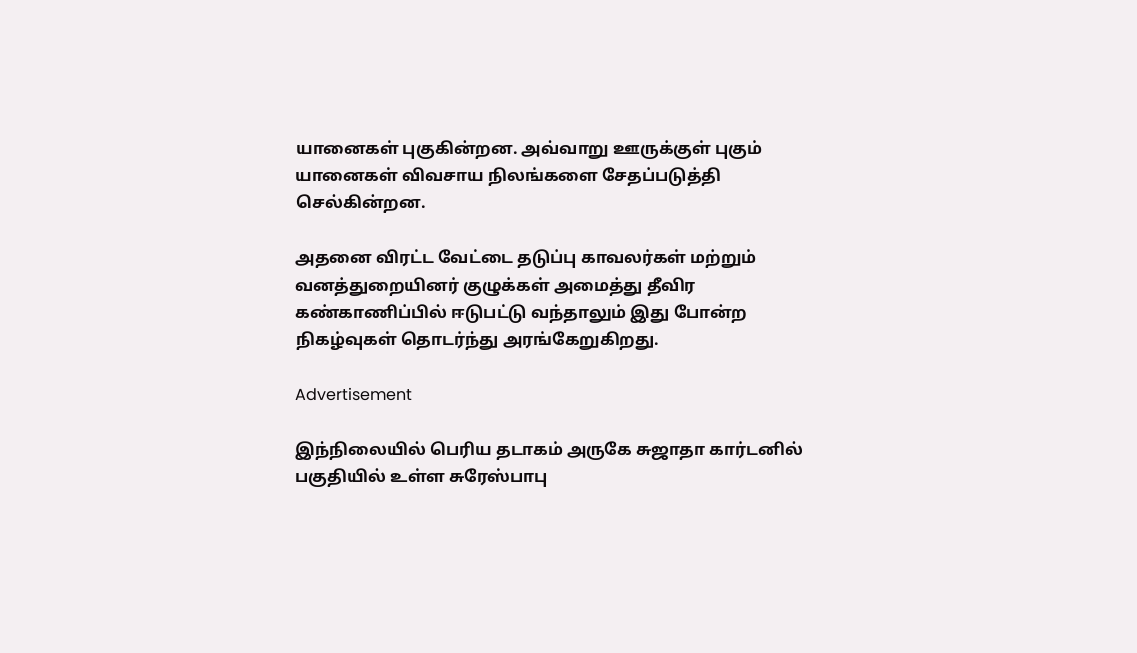யானைகள் புகுகின்றன. அவ்வாறு ஊருக்குள் புகும் யானைகள் விவசாய நிலங்களை சேதப்படுத்தி செல்கின்றன.

அதனை விரட்ட வேட்டை தடுப்பு காவலர்கள் மற்றும் வனத்துறையினர் குழுக்கள் அமைத்து தீவிர கண்காணிப்பில் ஈடுபட்டு வந்தாலும் இது போன்ற நிகழ்வுகள் தொடர்ந்து அரங்கேறுகிறது.

Advertisement

இந்நிலையில் பெரிய தடாகம் அருகே சுஜாதா கார்டனில் பகுதியில் உள்ள சுரேஸ்பாபு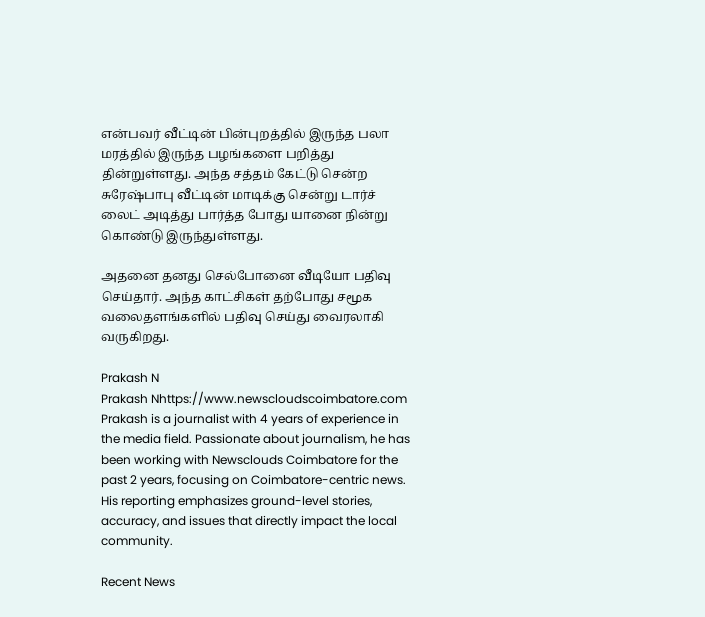என்பவர் வீட்டின் பின்புறத்தில் இருந்த பலா மரத்தில் இருந்த பழங்களை பறித்து தின்றுள்ளது. அந்த சத்தம் கேட்டு சென்ற சுரேஷ்பாபு வீட்டின் மாடிக்கு சென்று டார்ச் லைட் அடித்து பார்த்த போது யானை நின்று கொண்டு இருந்துள்ளது.

அதனை தனது செல்போனை வீடியோ பதிவு செய்தார். அந்த காட்சிகள் தற்போது சமூக வலைதளங்களில் பதிவு செய்து வைரலாகி வருகிறது.

Prakash N
Prakash Nhttps://www.newscloudscoimbatore.com
Prakash is a journalist with 4 years of experience in the media field. Passionate about journalism, he has been working with Newsclouds Coimbatore for the past 2 years, focusing on Coimbatore-centric news. His reporting emphasizes ground-level stories, accuracy, and issues that directly impact the local community.

Recent News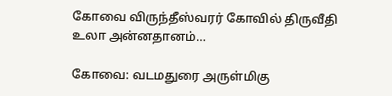கோவை விருந்தீஸ்வரர் கோவில் திருவீதி உலா அன்னதானம்…

கோவை: வடமதுரை அருள்மிகு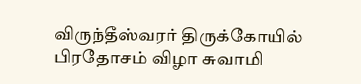விருந்தீஸ்வரர் திருக்கோயில் பிரதோசம் விழா சுவாமி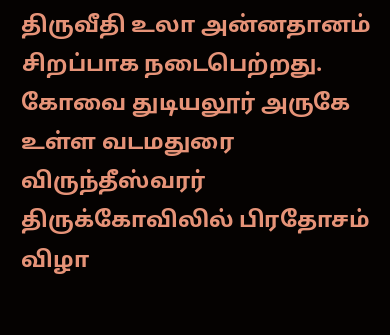திருவீதி உலா அன்னதானம் சிறப்பாக நடைபெற்றது. கோவை துடியலூர் அருகே உள்ள வடமதுரை விருந்தீஸ்வரர் திருக்கோவிலில் பிரதோசம் விழா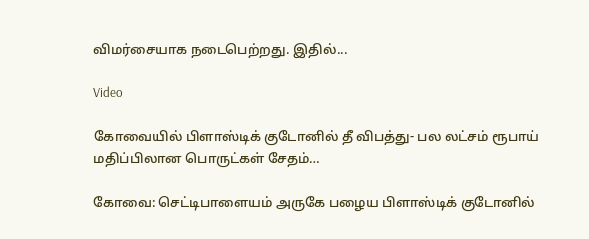விமர்சையாக நடைபெற்றது. இதில்...

Video

கோவையில் பிளாஸ்டிக் குடோனில் தீ விபத்து- பல லட்சம் ரூபாய் மதிப்பிலான பொருட்கள் சேதம்…

கோவை: செட்டிபாளையம் அருகே பழைய பிளாஸ்டிக் குடோனில்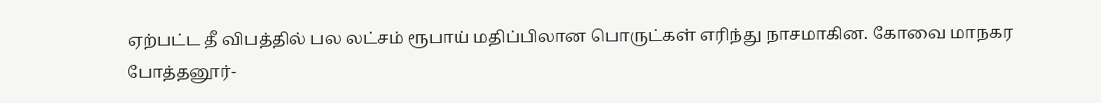ஏற்பட்ட தீ விபத்தில் பல லட்சம் ரூபாய் மதிப்பிலான பொருட்கள் எரிந்து நாசமாகின. கோவை மாநகர போத்தனூர்-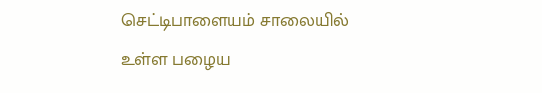செட்டிபாளையம் சாலையில் உள்ள பழைய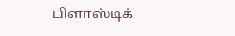பிளாஸ்டிக்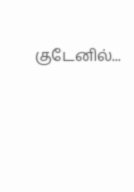குடேனில்...